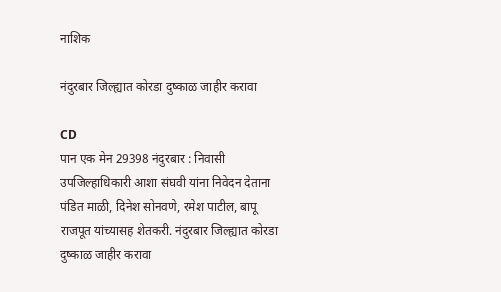नाशिक

नंदुरबार जिल्ह्यात कोरडा दुष्काळ जाहीर करावा

CD
पान एक मेन 29398 नंदुरबार : निवासी उपजिल्हाधिकारी आशा संघवी यांना निवेदन देताना पंडित माळी, दिनेश सोनवणे, रमेश पाटील, बापू राजपूत यांच्यासह शेतकरी. नंदुरबार जिल्ह्यात कोरडा दुष्काळ जाहीर करावा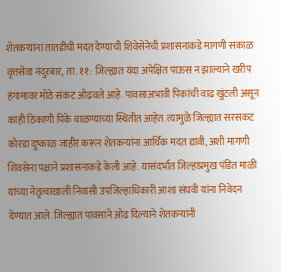शेतकऱ्यांना तातडीची मदत देण्याची शिवेसेनेची प्रशासनाकडे मागणी सकाळ वृत्तसेवा नंदुरबार, ता. ११ : जिल्ह्यात यंदा अपेक्षित पाऊस न झाल्याने खरीप हंगामावर मोठे संकट ओढवले आहे. पावसाअभावी पिकांची वाढ खुंटली असून काही ठिकाणी पिके वाळण्याच्या स्थितीत आहेत. त्यामुळे जिल्ह्यात सरसकट कोरडा दुष्काळ जाहीर करून शेतकऱ्यांना आर्थिक मदत द्यावी, अशी मागणी शिवसेना पक्षाने प्रशासनाकडे केली आहे. यासंदर्भात जिल्हाप्रमुख पंडित माळी यांच्या नेतृत्वाखाली निवासी उपजिल्हाधिकारी आशा संघवी यांना निवेदन देण्यात आले. जिल्ह्यात पावसाने ओढ दिल्याने शेतकऱ्यांनी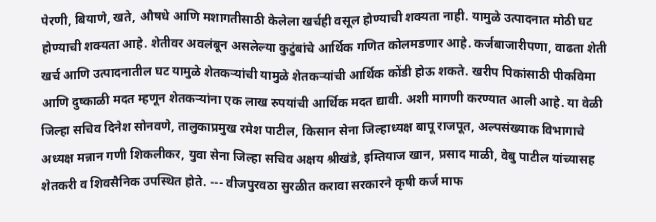पेरणी, बियाणे, खते, औषधे आणि मशागतीसाठी केलेला खर्चही वसूल होण्याची शक्यता नाही. यामुळे उत्पादनात मोठी घट होण्याची शक्यता आहे. शेतीवर अवलंबून असलेल्या कुटुंबांचे आर्थिक गणित कोलमडणार आहे. कर्जबाजारीपणा, वाढता शेती खर्च आणि उत्पादनातील घट यामुळे शेतकऱ्यांची यामुळे शेतकऱ्यांची आर्थिक कोंडी होऊ शकते. खरीप पिकांसाठी पीकविमा आणि दुष्काळी मदत म्हणून शेतकऱ्यांना एक लाख रुपयांची आर्थिक मदत द्यावी. अशी मागणी करण्यात आली आहे. या वेळी जिल्हा सचिव दिनेश सोनवणे, तालुकाप्रमुख रमेश पाटील, किसान सेना जिल्हाध्यक्ष बापू राजपूत, अल्पसंख्याक विभागाचे अध्यक्ष मन्नान गणी शिकलीकर, युवा सेना जिल्हा सचिव अक्षय श्रीखंडे, इम्तियाज खान, प्रसाद माळी, वेबु पाटील यांच्यासह शेतकरी व शिवसैनिक उपस्थित होते. --- वीजपुरवठा सुरळीत करावा सरकारने कृषी कर्ज माफ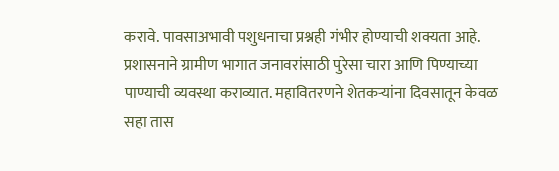करावे. पावसाअभावी पशुधनाचा प्रश्नही गंभीर होण्याची शक्यता आहे. प्रशासनाने ग्रामीण भागात जनावरांसाठी पुरेसा चारा आणि पिण्याच्या पाण्याची व्यवस्था कराव्यात. महावितरणने शेतकऱ्यांना दिवसातून केवळ सहा तास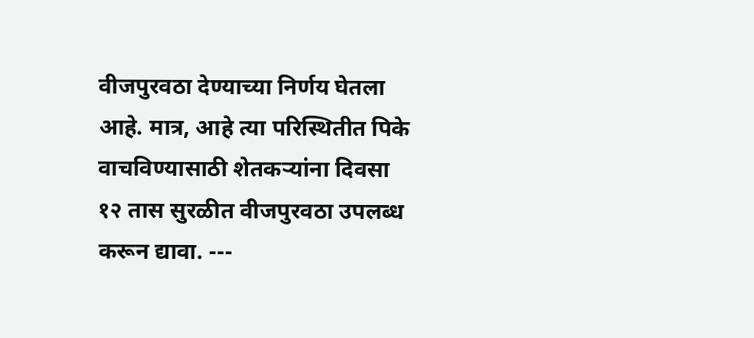वीजपुरवठा देण्याच्या निर्णय घेतला आहे. मात्र, आहे त्या परिस्थितीत पिके वाचविण्यासाठी शेतकऱ्यांना दिवसा १२ तास सुरळीत वीजपुरवठा उपलब्ध करून द्यावा. ---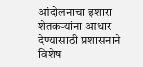आंदोलनाचा इशारा शेतकऱ्यांना आधार देण्यासाठी प्रशासनाने विशेष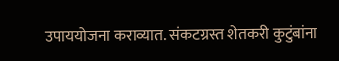उपाययोजना कराव्यात. संकटग्रस्त शेतकरी कुटुंबांना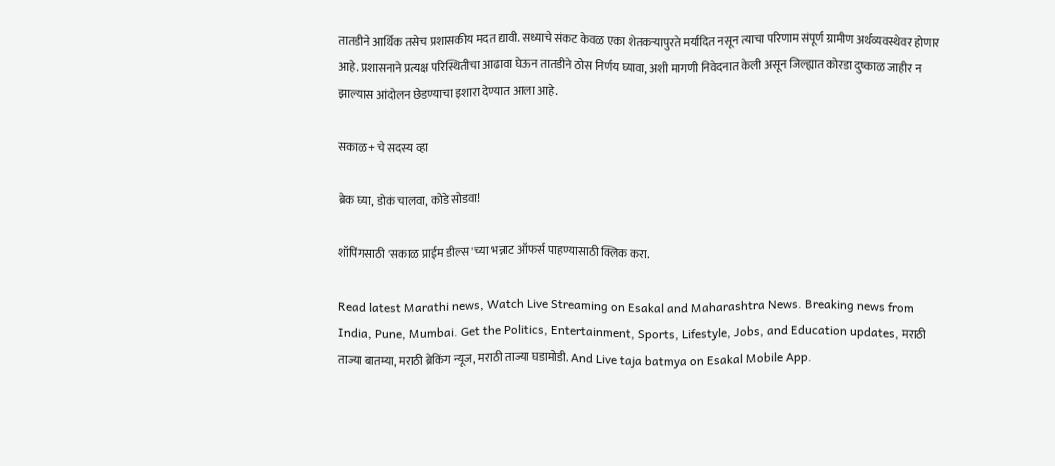तातडीने आर्थिक तसेच प्रशासकीय मदत द्यावी. सध्याचे संकट केवळ एका शेतकऱ्यापुरते मर्यादित नसून त्याचा परिणाम संपूर्ण ग्रामीण अर्थव्यवस्थेवर होणार आहे. प्रशासनाने प्रत्यक्ष परिस्थितीचा आढावा घेऊन तातडीने ठोस निर्णय घ्यावा, अशी मागणी निवेदनात केली असून जिल्ह्यात कोरडा दुष्काळ जाहीर न झाल्यास आंदोलन छेडण्याचा इशारा देण्यात आला आहे.

सकाळ+ चे सदस्य व्हा

ब्रेक घ्या, डोकं चालवा, कोडे सोडवा!

शॉपिंगसाठी 'सकाळ प्राईम डील्स'च्या भन्नाट ऑफर्स पाहण्यासाठी क्लिक करा.

Read latest Marathi news, Watch Live Streaming on Esakal and Maharashtra News. Breaking news from India, Pune, Mumbai. Get the Politics, Entertainment, Sports, Lifestyle, Jobs, and Education updates, मराठी ताज्या बातम्या, मराठी ब्रेकिंग न्यूज, मराठी ताज्या घडामोडी. And Live taja batmya on Esakal Mobile App.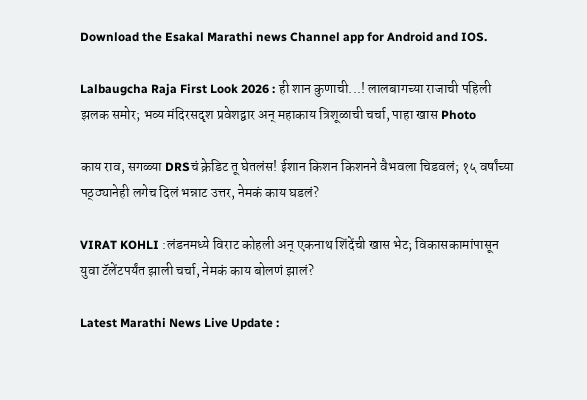Download the Esakal Marathi news Channel app for Android and IOS.

Lalbaugcha Raja First Look 2026 : ही शान कुणाची...! लालबागच्या राजाची पहिली झलक समोर; भव्य मंदिरसदृश प्रवेशद्वार अन् महाकाय त्रिशूळाची चर्चा, पाहा खास Photo

काय राव, सगळ्या DRSचं क्रेडिट तू घेतलंस! ईशान किशन किशनने वैभवला चिडवलं; १५ वर्षांच्या पठ्ठ्यानेही लगेच दिलं भन्नाट उत्तर, नेमकं काय घडलं?

VIRAT KOHLI :लंडनमध्ये विराट कोहली अन् एकनाथ शिंदेंची खास भेट; विकासकामांपासून युवा टॅलेंटपर्यंत झाली चर्चा, नेमकं काय बोलणं झालं?

Latest Marathi News Live Update :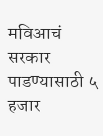मविआचं सरकार पाडण्यासाठी ५ हजार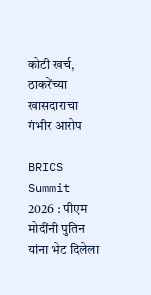कोटी खर्च, ठाकरेंच्या खासदाराचा गंभीर आरोप

BRICS Summit 2026 : पीएम मोदींनी पुतिन यांना भेट दिलेला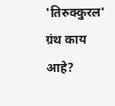'तिरुक्कुरल' ग्रंथ काय आहे?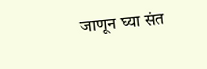जाणून घ्या संत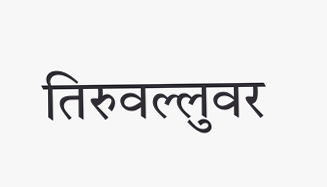तिरुवल्लुवर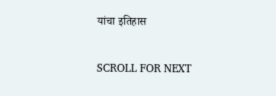यांचा इतिहास

SCROLL FOR NEXT